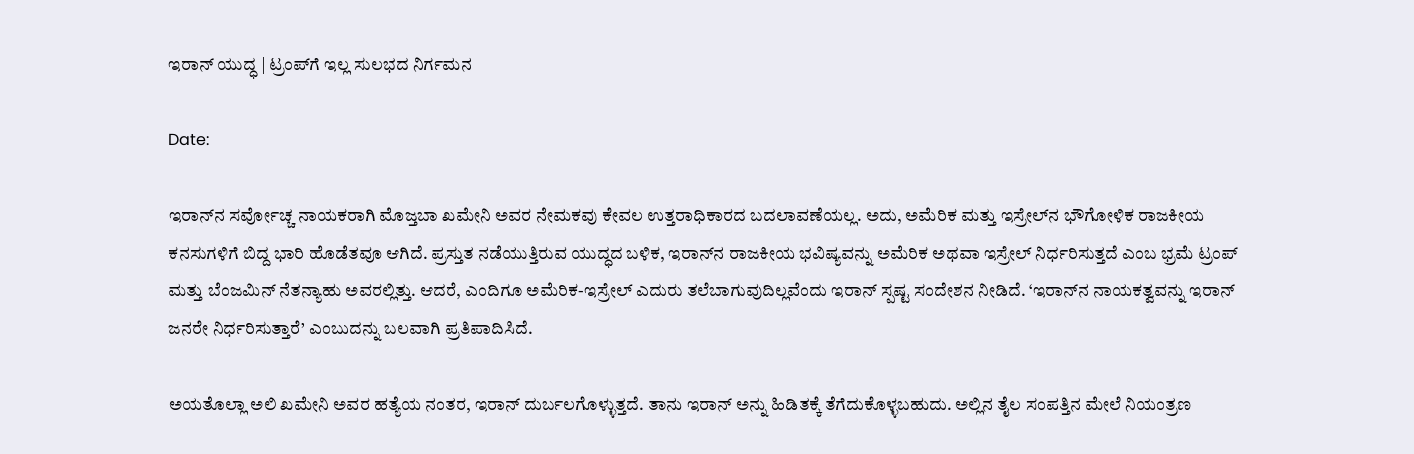ಇರಾನ್ ಯುದ್ಧ | ಟ್ರಂಪ್‌ಗೆ ಇಲ್ಲ ಸುಲಭದ ನಿರ್ಗಮನ

Date:

ಇರಾನ್‌ನ ಸರ್ವೋಚ್ಚ ನಾಯಕರಾಗಿ ಮೊಜ್ತಬಾ ಖಮೇನಿ ಅವರ ನೇಮಕವು ಕೇವಲ ಉತ್ತರಾಧಿಕಾರದ ಬದಲಾವಣೆಯಲ್ಲ. ಅದು, ಅಮೆರಿಕ ಮತ್ತು ಇಸ್ರೇಲ್‌ನ ಭೌಗೋಳಿಕ ರಾಜಕೀಯ ಕನಸುಗಳಿಗೆ ಬಿದ್ದ ಭಾರಿ ಹೊಡೆತವೂ ಆಗಿದೆ. ಪ್ರಸ್ತುತ ನಡೆಯುತ್ತಿರುವ ಯುದ್ಧದ ಬಳಿಕ, ಇರಾನ್‌ನ ರಾಜಕೀಯ ಭವಿಷ್ಯವನ್ನು ಅಮೆರಿಕ ಅಥವಾ ಇಸ್ರೇಲ್‌ ನಿರ್ಧರಿಸುತ್ತದೆ ಎಂಬ ಭ್ರಮೆ ಟ್ರಂಪ್ ಮತ್ತು ಬೆಂಜಮಿನ್ ನೆತನ್ಯಾಹು ಅವರಲ್ಲಿತ್ತು. ಆದರೆ, ಎಂದಿಗೂ ಅಮೆರಿಕ-ಇಸ್ರೇಲ್ ಎದುರು ತಲೆಬಾಗುವುದಿಲ್ಲವೆಂದು ಇರಾನ್ ಸ್ಪಷ್ಟ ಸಂದೇಶನ ನೀಡಿದೆ. ‘ಇರಾನ್‌ನ ನಾಯಕತ್ವವನ್ನು ಇರಾನ್ ಜನರೇ ನಿರ್ಧರಿಸುತ್ತಾರೆ’ ಎಂಬುದನ್ನು ಬಲವಾಗಿ ಪ್ರತಿಪಾದಿಸಿದೆ.

ಅಯತೊಲ್ಲಾ ಅಲಿ ಖಮೇನಿ ಅವರ ಹತ್ಯೆಯ ನಂತರ, ಇರಾನ್ ದುರ್ಬಲಗೊಳ್ಳುತ್ತದೆ. ತಾನು ಇರಾನ್‌ ಅನ್ನು ಹಿಡಿತಕ್ಕೆ ತೆಗೆದುಕೊಳ್ಳಬಹುದು. ಅಲ್ಲಿನ ತೈಲ ಸಂಪತ್ತಿನ ಮೇಲೆ ನಿಯಂತ್ರಣ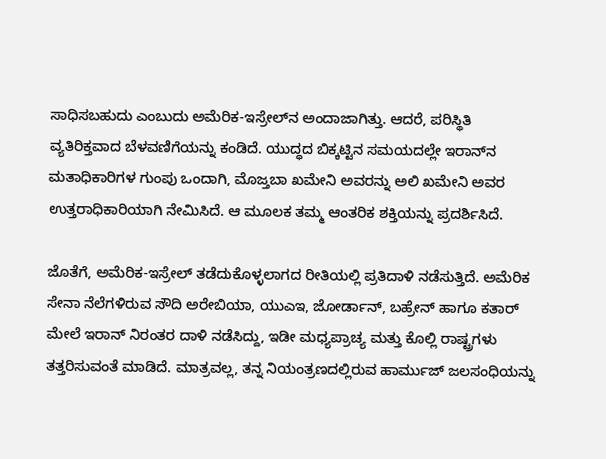ಸಾಧಿಸಬಹುದು ಎಂಬುದು ಅಮೆರಿಕ-ಇಸ್ರೇಲ್‌ನ ಅಂದಾಜಾಗಿತ್ತು. ಆದರೆ, ಪರಿಸ್ಥಿತಿ ವ್ಯತಿರಿಕ್ತವಾದ ಬೆಳವಣಿಗೆಯನ್ನು ಕಂಡಿದೆ. ಯುದ್ಧದ ಬಿಕ್ಕಟ್ಟಿನ ಸಮಯದಲ್ಲೇ ಇರಾನ್‌ನ ಮತಾಧಿಕಾರಿಗಳ ಗುಂಪು ಒಂದಾಗಿ, ಮೊಜ್ತಬಾ ಖಮೇನಿ ಅವರನ್ನು ಅಲಿ ಖಮೇನಿ ಅವರ ಉತ್ತರಾಧಿಕಾರಿಯಾಗಿ ನೇಮಿಸಿದೆ. ಆ ಮೂಲಕ ತಮ್ಮ ಆಂತರಿಕ ಶಕ್ತಿಯನ್ನು ಪ್ರದರ್ಶಿಸಿದೆ.

ಜೊತೆಗೆ, ಅಮೆರಿಕ-ಇಸ್ರೇಲ್‌ ತಡೆದುಕೊಳ್ಳಲಾಗದ ರೀತಿಯಲ್ಲಿ ಪ್ರತಿದಾಳಿ ನಡೆಸುತ್ತಿದೆ. ಅಮೆರಿಕ ಸೇನಾ ನೆಲೆಗಳಿರುವ ಸೌದಿ ಅರೇಬಿಯಾ, ಯುಎಇ, ಜೋರ್ಡಾನ್, ಬಹ್ರೇನ್ ಹಾಗೂ ಕತಾರ್ ಮೇಲೆ ಇರಾನ್ ನಿರಂತರ ದಾಳಿ ನಡೆಸಿದ್ದು, ಇಡೀ ಮಧ್ಯಪ್ರಾಚ್ಯ ಮತ್ತು ಕೊಲ್ಲಿ ರಾಷ್ಟ್ರಗಳು ತತ್ತರಿಸುವಂತೆ ಮಾಡಿದೆ. ಮಾತ್ರವಲ್ಲ, ತನ್ನ ನಿಯಂತ್ರಣದಲ್ಲಿರುವ ಹಾರ್ಮುಜ್ ಜಲಸಂಧಿಯನ್ನು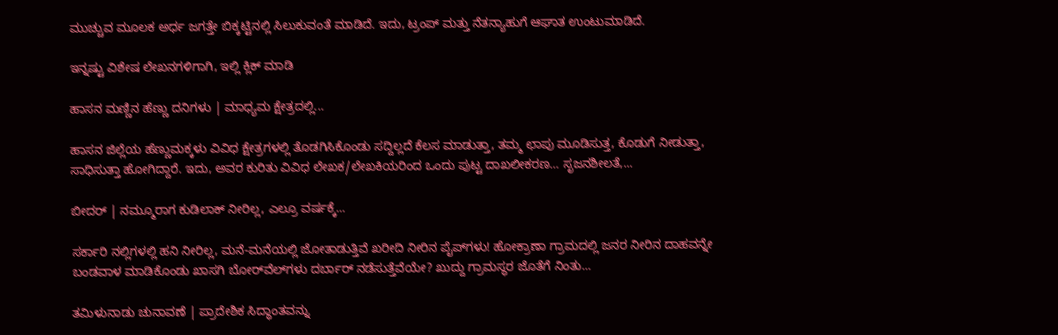ಮುಚ್ಚುವ ಮೂಲಕ ಅರ್ಧ ಜಗತ್ತೇ ಬಿಕ್ಕಟ್ಟಿನಲ್ಲಿ ಸಿಲುಕುವಂತೆ ಮಾಡಿದೆ. ಇದು, ಟ್ರಂಪ್ ಮತ್ತು ನೆತನ್ಯಾಹುಗೆ ಆಘಾತ ಉಂಟುಮಾಡಿದೆ.

ಇನ್ನಷ್ಟು ವಿಶೇಷ ಲೇಖನಗಳಿಗಾಗಿ, ಇಲ್ಲಿ ಕ್ಲಿಕ್ ಮಾಡಿ

ಹಾಸನ ಮಣ್ಣಿನ ಹೆಣ್ಣು ದನಿಗಳು | ಮಾಧ್ಯಮ ಕ್ಷೇತ್ರದಲ್ಲಿ...

ಹಾಸನ ಜಿಲ್ಲೆಯ ಹೆಣ್ಣುಮಕ್ಕಳು ವಿವಿಧ ಕ್ಷೇತ್ರಗಳಲ್ಲಿ ತೊಡಗಿಸಿಕೊಂಡು ಸದ್ದಿಲ್ಲದೆ ಕೆಲಸ ಮಾಡುತ್ತಾ, ತಮ್ಮ ಛಾಪು ಮೂಡಿಸುತ್ತ, ಕೊಡುಗೆ ನೀಡುತ್ತಾ, ಸಾಧಿಸುತ್ತಾ ಹೋಗಿದ್ದಾರೆ. ಇದು, ಅವರ ಕುರಿತು ವಿವಿಧ ಲೇಖಕ/ಲೇಖಕಿಯರಿಂದ ಒಂದು ಪುಟ್ಟ ದಾಖಲೀಕರಣ… ಸೃಜನಶೀಲತೆ,...

ಬೀದರ್ | ನಮ್ಮೂರಾಗ ಕುಡಿಲಾಕ್ ನೀರಿಲ್ಲ, ಎಲ್ರೂ ವರ್ಷಕ್ಕೆ...

ಸರ್ಕಾರಿ ನಲ್ಲಿಗಳಲ್ಲಿ ಹನಿ ನೀರಿಲ್ಲ, ಮನೆ-ಮನೆಯಲ್ಲಿ ಜೋತಾಡುತ್ತಿವೆ ಖರೀದಿ ನೀರಿನ ಪೈಪ್‌ಗಳು! ಹೋಕ್ರಾಣಾ ಗ್ರಾಮದಲ್ಲಿ ಜನರ ನೀರಿನ ದಾಹವನ್ನೇ ಬಂಡವಾಳ ಮಾಡಿಕೊಂಡು ಖಾಸಗಿ ಬೋರ್‌ವೆಲ್‌ಗಳು ದರ್ಬಾರ್‌ ನಡೆಸುತ್ತೆವೆಯೇ? ಖುದ್ದು ಗ್ರಾಮಸ್ಥರ ಜೊತೆಗೆ ನಿಂತು...

ತಮಿಳುನಾಡು ಚುನಾವಣೆ | ಪ್ರಾದೇಶಿಕ ಸಿದ್ಧಾಂತವನ್ನು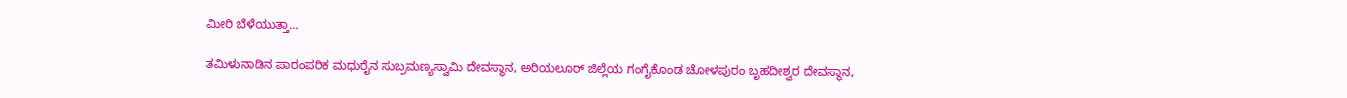ಮೀರಿ ಬೆಳೆಯುತ್ತಾ...

ತಮಿಳುನಾಡಿನ ಪಾರಂಪರಿಕ ಮಧುರೈನ ಸುಬ್ರಮಣ್ಯಸ್ವಾಮಿ ದೇವಸ್ಥಾನ, ಅರಿಯಲೂರ್ ಜಿಲ್ಲೆಯ ಗಂಗೈಕೊಂಡ ಚೋಳಪುರಂ ಬೃಹದೀಶ್ವರ ದೇವಸ್ಥಾನ,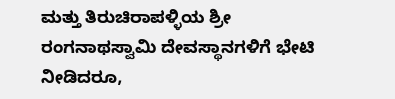ಮತ್ತು ತಿರುಚಿರಾಪಳ್ಳಿಯ ಶ್ರೀ ರಂಗನಾಥಸ್ವಾಮಿ ದೇವಸ್ಥಾನಗಳಿಗೆ ಭೇಟಿ ನೀಡಿದರೂ,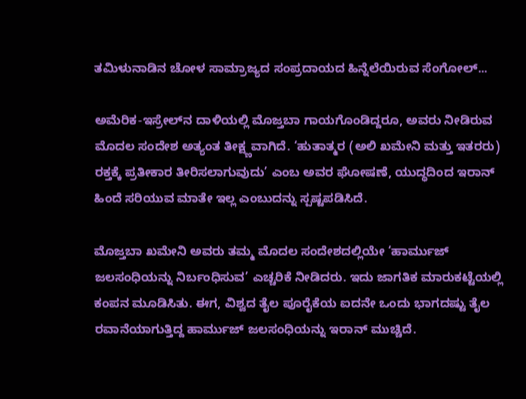ತಮಿಳುನಾಡಿನ ಚೋಳ ಸಾಮ್ರಾಜ್ಯದ ಸಂಪ್ರದಾಯದ ಹಿನ್ನೆಲೆಯಿರುವ ಸೆಂಗೋಲ್...

ಅಮೆರಿಕ-ಇಸ್ರೇಲ್‌ನ ದಾಳಿಯಲ್ಲಿ ಮೊಜ್ತಬಾ ಗಾಯಗೊಂಡಿದ್ದರೂ, ಅವರು ನೀಡಿರುವ ಮೊದಲ ಸಂದೇಶ ಅತ್ಯಂತ ತೀಕ್ಷ್ಣವಾಗಿದೆ. ‘ಹುತಾತ್ಮರ (ಅಲಿ ಖಮೇನಿ ಮತ್ತು ಇತರರು) ರಕ್ತಕ್ಕೆ ಪ್ರತೀಕಾರ ತೀರಿಸಲಾಗುವುದು’ ಎಂಬ ಅವರ ಘೋಷಣೆ, ಯುದ್ಧದಿಂದ ಇರಾನ್ ಹಿಂದೆ ಸರಿಯುವ ಮಾತೇ ಇಲ್ಲ ಎಂಬುದನ್ನು ಸ್ಪಷ್ಟಪಡಿಸಿದೆ.

ಮೊಜ್ತಬಾ ಖಮೇನಿ ಅವರು ತಮ್ಮ ಮೊದಲ ಸಂದೇಶದಲ್ಲಿಯೇ ‘ಹಾರ್ಮುಜ್ ಜಲಸಂಧಿಯನ್ನು ನಿರ್ಬಂಧಿಸುವ’ ಎಚ್ಚರಿಕೆ ನೀಡಿದರು. ಇದು ಜಾಗತಿಕ ಮಾರುಕಟ್ಟೆಯಲ್ಲಿ ಕಂಪನ ಮೂಡಿಸಿತು. ಈಗ, ವಿಶ್ವದ ತೈಲ ಪೂರೈಕೆಯ ಐದನೇ ಒಂದು ಭಾಗದಷ್ಟು ತೈಲ ರವಾನೆಯಾಗುತ್ತಿದ್ದ ಹಾರ್ಮುಜ್ ಜಲಸಂಧಿಯನ್ನು ಇರಾನ್ ಮುಚ್ಚಿದೆ.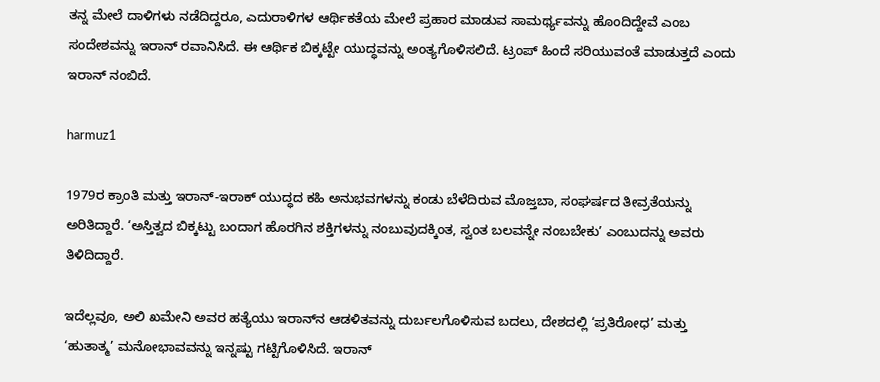ತನ್ನ ಮೇಲೆ ದಾಳಿಗಳು ನಡೆದಿದ್ದರೂ, ಎದುರಾಳಿಗಳ ಆರ್ಥಿಕತೆಯ ಮೇಲೆ ಪ್ರಹಾರ ಮಾಡುವ ಸಾಮರ್ಥ್ಯವನ್ನು ಹೊಂದಿದ್ದೇವೆ ಎಂಬ ಸಂದೇಶವನ್ನು ಇರಾನ್ ರವಾನಿಸಿದೆ. ಈ ಆರ್ಥಿಕ ಬಿಕ್ಕಟ್ಟೇ ಯುದ್ಧವನ್ನು ಅಂತ್ಯಗೊಳಿಸಲಿದೆ. ಟ್ರಂಪ್ ಹಿಂದೆ ಸರಿಯುವಂತೆ ಮಾಡುತ್ತದೆ ಎಂದು ಇರಾನ್ ನಂಬಿದೆ.

harmuz1

1979ರ ಕ್ರಾಂತಿ ಮತ್ತು ಇರಾನ್-ಇರಾಕ್ ಯುದ್ಧದ ಕಹಿ ಅನುಭವಗಳನ್ನು ಕಂಡು ಬೆಳೆದಿರುವ ಮೊಜ್ತಬಾ, ಸಂಘರ್ಷದ ತೀವ್ರತೆಯನ್ನು ಅರಿತಿದ್ದಾರೆ. ‘ಅಸ್ತಿತ್ವದ ಬಿಕ್ಕಟ್ಟು ಬಂದಾಗ ಹೊರಗಿನ ಶಕ್ತಿಗಳನ್ನು ನಂಬುವುದಕ್ಕಿಂತ, ಸ್ವಂತ ಬಲವನ್ನೇ ನಂಬಬೇಕು’ ಎಂಬುದನ್ನು ಅವರು ತಿಳಿದಿದ್ದಾರೆ.

ಇದೆಲ್ಲವೂ, ಅಲಿ ಖಮೇನಿ ಅವರ ಹತ್ಯೆಯು ಇರಾನ್‌ನ ಆಡಳಿತವನ್ನು ದುರ್ಬಲಗೊಳಿಸುವ ಬದಲು, ದೇಶದಲ್ಲಿ ‘ಪ್ರತಿರೋಧ’ ಮತ್ತು ‘ಹುತಾತ್ಮ’ ಮನೋಭಾವವನ್ನು ಇನ್ನಷ್ಟು ಗಟ್ಟಿಗೊಳಿಸಿದೆ. ಇರಾನ್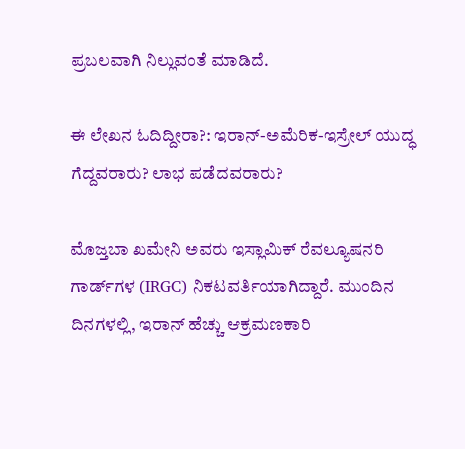ಪ್ರಬಲವಾಗಿ ನಿಲ್ಲುವಂತೆ ಮಾಡಿದೆ.

ಈ ಲೇಖನ ಓದಿದ್ದೀರಾ?: ಇರಾನ್-ಅಮೆರಿಕ-ಇಸ್ರೇಲ್ ಯುದ್ಧ ಗೆದ್ದವರಾರು? ಲಾಭ ಪಡೆದವರಾರು?

ಮೊಜ್ತಬಾ ಖಮೇನಿ ಅವರು ಇಸ್ಲಾಮಿಕ್ ರೆವಲ್ಯೂಷನರಿ ಗಾರ್ಡ್‌ಗಳ (IRGC) ನಿಕಟವರ್ತಿಯಾಗಿದ್ದಾರೆ. ಮುಂದಿನ ದಿನಗಳಲ್ಲಿ, ಇರಾನ್ ಹೆಚ್ಚು ಆಕ್ರಮಣಕಾರಿ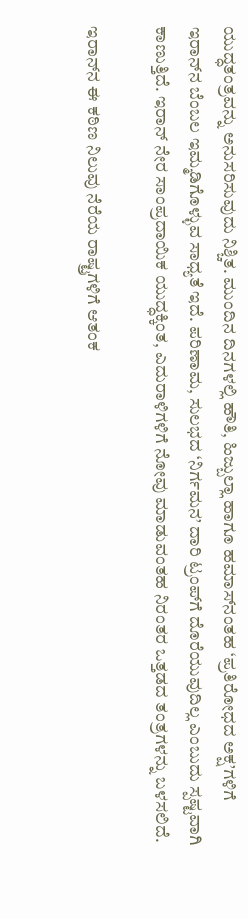ಯುದ್ಧತಂತ್ರವನ್ನು ಅನುಸರಿಸುವುದು ನಿಶ್ಚಿತ. ಮುಂದಿನ ದಿನಗಳಲ್ಲಿ ಹೌತಿ, ಹಿಜ್ಬುಲ್ಲಾ ಹಾಗೂ ಹಮಾಸ್‌ನಂತಹ ‘ಪ್ರತಿರೋಧದ ಅಕ್ಷ’ಗಳಿಗೆ ಇರಾನ್‌ನ ಬೆಂಬಲ ಇಮ್ಮಡಿಗೊಳ್ಳುವ ಸಾಧ್ಯತೆ ಇದೆ. ಪರಿಣಾಮ, ಸುಲಭದ ‘ನಿರ್ಗಮನ’ ದಾರಿ ಟ್ರಂಪ್‌ಗೆ ದೊರೆಯುವುದಿಲ್ಲ ಎಂಬುದು ಸ್ಪಷ್ಟವಾಗಿ ಕಾಣುತ್ತಿದೆ. ಇರಾನ್ ನೇರ ಸಾಂಪ್ರದಾಯಿಕ ಯುದ್ಧಕ್ಕಿಂತ, ಎದುರಾಳಿಗಳಿಗೆ ನೋವು ಮಾಡುವಂತಹ ನಿರಂತರ ಒತ್ತಡದ ತಂತ್ರಗಳನ್ನು ಬಳಸಲಿದೆ.

ಇರಾನ್‌ನ ಈ ಕಠಿಣ ನಿಲುವು ನೆರೆಯ ರಾಷ್ಟ್ರಗಳಿಗೆ ಆತಂಕ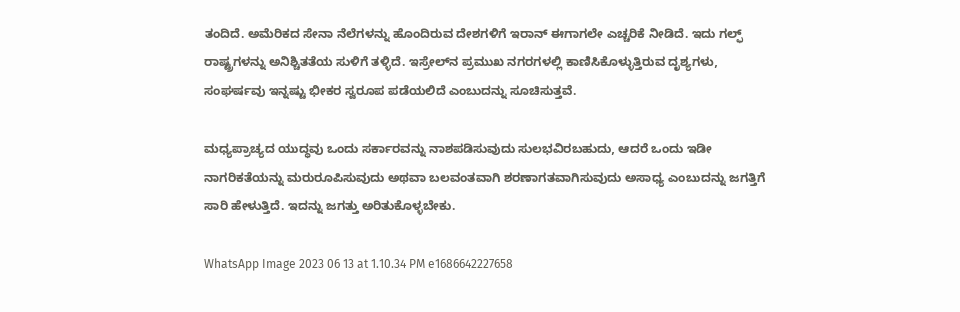ತಂದಿದೆ. ಅಮೆರಿಕದ ಸೇನಾ ನೆಲೆಗಳನ್ನು ಹೊಂದಿರುವ ದೇಶಗಳಿಗೆ ಇರಾನ್ ಈಗಾಗಲೇ ಎಚ್ಚರಿಕೆ ನೀಡಿದೆ. ಇದು ಗಲ್ಫ್ ರಾಷ್ಟ್ರಗಳನ್ನು ಅನಿಶ್ಚಿತತೆಯ ಸುಳಿಗೆ ತಳ್ಳಿದೆ. ಇಸ್ರೇಲ್‌ನ ಪ್ರಮುಖ ನಗರಗಳಲ್ಲಿ ಕಾಣಿಸಿಕೊಳ್ಳುತ್ತಿರುವ ದೃಶ್ಯಗಳು, ಸಂಘರ್ಷವು ಇನ್ನಷ್ಟು ಭೀಕರ ಸ್ವರೂಪ ಪಡೆಯಲಿದೆ ಎಂಬುದನ್ನು ಸೂಚಿಸುತ್ತವೆ.

ಮಧ್ಯಪ್ರಾಚ್ಯದ ಯುದ್ಧವು ಒಂದು ಸರ್ಕಾರವನ್ನು ನಾಶಪಡಿಸುವುದು ಸುಲಭವಿರಬಹುದು, ಆದರೆ ಒಂದು ಇಡೀ ನಾಗರಿಕತೆಯನ್ನು ಮರುರೂಪಿಸುವುದು ಅಥವಾ ಬಲವಂತವಾಗಿ ಶರಣಾಗತವಾಗಿಸುವುದು ಅಸಾಧ್ಯ ಎಂಬುದನ್ನು ಜಗತ್ತಿಗೆ ಸಾರಿ ಹೇಳುತ್ತಿದೆ. ಇದನ್ನು ಜಗತ್ತು ಅರಿತುಕೊಳ್ಳಬೇಕು.

WhatsApp Image 2023 06 13 at 1.10.34 PM e1686642227658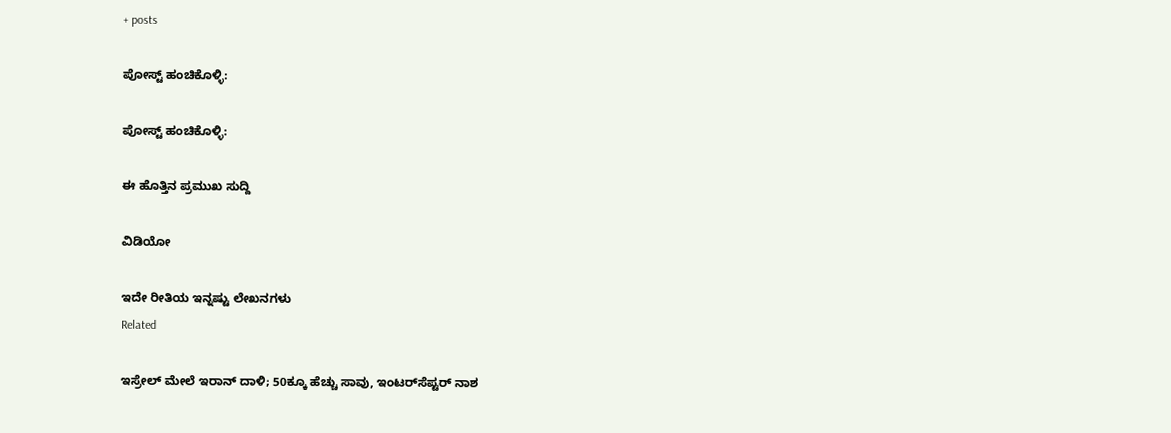+ posts

ಪೋಸ್ಟ್ ಹಂಚಿಕೊಳ್ಳಿ:

ಪೋಸ್ಟ್ ಹಂಚಿಕೊಳ್ಳಿ:

ಈ ಹೊತ್ತಿನ ಪ್ರಮುಖ ಸುದ್ದಿ

ವಿಡಿಯೋ

ಇದೇ ರೀತಿಯ ಇನ್ನಷ್ಟು ಲೇಖನಗಳು
Related

ಇಸ್ರೇಲ್‌ ಮೇಲೆ ಇರಾನ್ ದಾಳಿ; 50ಕ್ಕೂ ಹೆಚ್ಚು ಸಾವು, ಇಂಟರ್‌ಸೆಪ್ಟರ್ ನಾಶ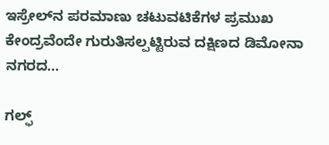ಇಸ್ರೇಲ್‌ನ ಪರಮಾಣು ಚಟುವಟಿಕೆಗಳ ಪ್ರಮುಖ ಕೇಂದ್ರವೆಂದೇ ಗುರುತಿಸಲ್ಪಟ್ಟಿರುವ ದಕ್ಷಿಣದ ಡಿಮೋನಾ ನಗರದ...

ಗಲ್ಫ್‌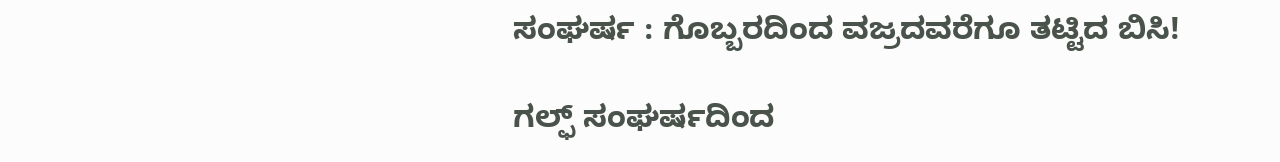ಸಂಘರ್ಷ : ಗೊಬ್ಬರದಿಂದ ವಜ್ರದವರೆಗೂ ತಟ್ಟಿದ ಬಿಸಿ!

ಗಲ್ಫ್ ಸಂಘರ್ಷದಿಂದ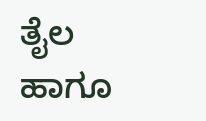ತೈಲ ಹಾಗೂ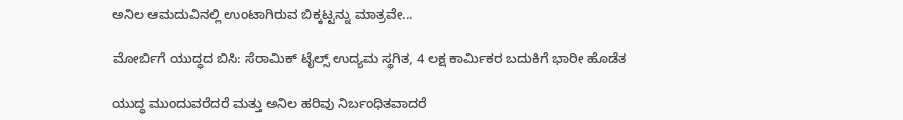ಅನಿಲ ಆಮದುವಿನಲ್ಲಿ ಉಂಟಾಗಿರುವ ಬಿಕ್ಕಟ್ಟನ್ನು ಮಾತ್ರವೇ...

ಮೋರ್ಬಿಗೆ ಯುದ್ಧದ ಬಿಸಿ: ಸೆರಾಮಿಕ್ ಟೈಲ್ಸ್ ಉದ್ಯಮ ಸ್ಥಗಿತ, 4 ಲಕ್ಷ ಕಾರ್ಮಿಕರ ಬದುಕಿಗೆ ಭಾರೀ ಹೊಡೆತ

ಯುದ್ಧ ಮುಂದುವ‌ರೆದರೆ ಮತ್ತು ಅನಿಲ ಹರಿವು ನಿರ್ಬಂಧಿತವಾದರೆ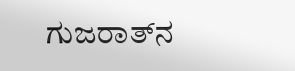ಗುಜರಾತ್‌ನ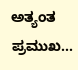ಅತ್ಯಂತ ಪ್ರಮುಖ...